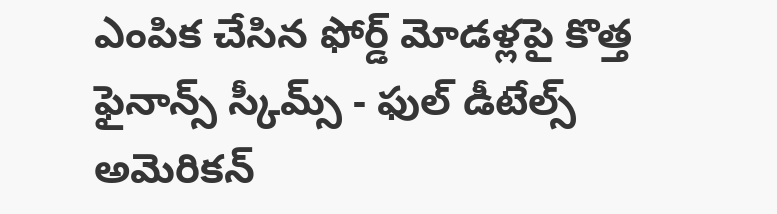ఎంపిక చేసిన ఫోర్డ్ మోడళ్లపై కొత్త ఫైనాన్స్ స్కీమ్స్ - ఫుల్ డీటేల్స్
అమెరికన్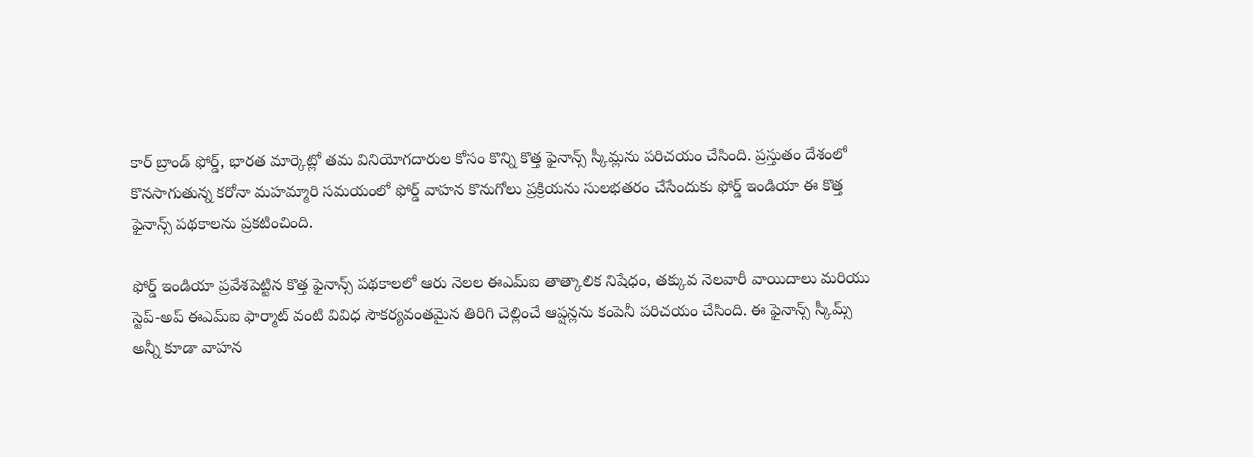కార్ బ్రాండ్ ఫోర్డ్, భారత మార్కెట్లో తమ వినియోగదారుల కోసం కొన్ని కొత్త ఫైనాన్స్ స్కీమ్లను పరిచయం చేసింది. ప్రస్తుతం దేశంలో కొనసాగుతున్న కరోనా మహమ్మారి సమయంలో ఫోర్డ్ వాహన కొనుగోలు ప్రక్రియను సులభతరం చేసేందుకు ఫోర్డ్ ఇండియా ఈ కొత్త ఫైనాన్స్ పథకాలను ప్రకటించింది.

ఫోర్డ్ ఇండియా ప్రవేశపెట్టిన కొత్త ఫైనాన్స్ పథకాలలో ఆరు నెలల ఈఎమ్ఐ తాత్కాలిక నిషేధం, తక్కువ నెలవారీ వాయిదాలు మరియు స్టెప్-అప్ ఈఎమ్ఐ ఫార్మాట్ వంటి వివిధ సౌకర్యవంతమైన తిరిగి చెల్లించే ఆప్షన్లను కంపెనీ పరిచయం చేసింది. ఈ ఫైనాన్స్ స్కీమ్స్ అన్నీ కూడా వాహన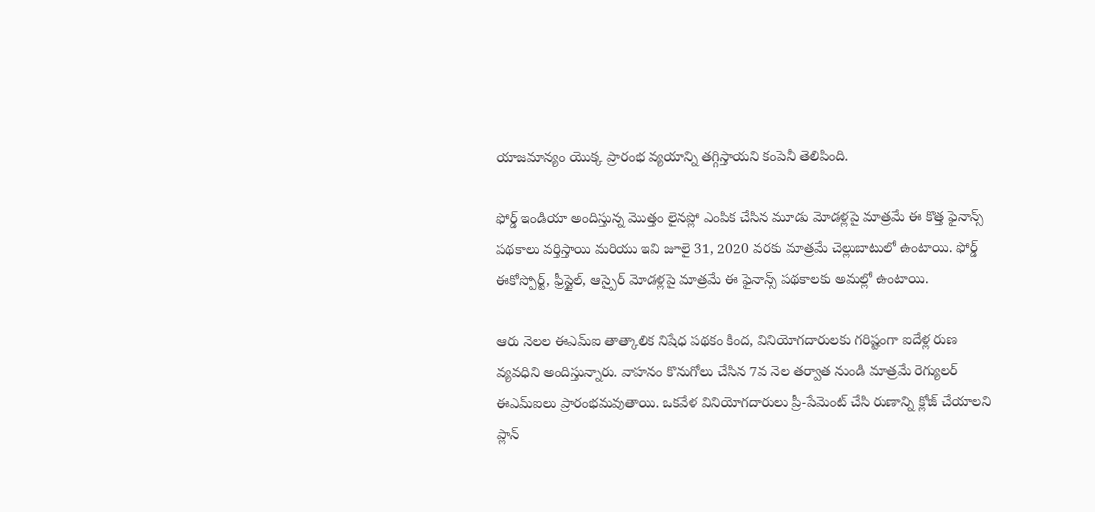యాజమాన్యం యొక్క ప్రారంభ వ్యయాన్ని తగ్గిస్తాయని కంపెనీ తెలిపింది.

ఫోర్డ్ ఇండియా అందిస్తున్న మొత్తం లైనప్లో ఎంపిక చేసిన మూడు మోడళ్లపై మాత్రమే ఈ కొత్త ఫైనాన్స్ పథకాలు వర్తిస్తాయి మరియు ఇవి జూలై 31, 2020 వరకు మాత్రమే చెల్లుబాటులో ఉంటాయి. ఫోర్డ్ ఈకోస్పోర్ట్, ఫ్రీస్టైల్, ఆస్పైర్ మోడళ్లపై మాత్రమే ఈ ఫైనాన్స్ పథకాలకు అమల్లో ఉంటాయి.

ఆరు నెలల ఈఎమ్ఐ తాత్కాలిక నిషేధ పథకం కింద, వినియోగదారులకు గరిష్టంగా ఐదేళ్ల రుణ వ్యవధిని అందిస్తున్నారు. వాహనం కొనుగోలు చేసిన 7వ నెల తర్వాత నుండి మాత్రమే రెగ్యులర్ ఈఎమ్ఐలు ప్రారంభమవుతాయి. ఒకవేళ వినియోగదారులు ప్రీ-పేమెంట్ చేసి రుణాన్ని క్లోజ్ చేయాలని ప్లాన్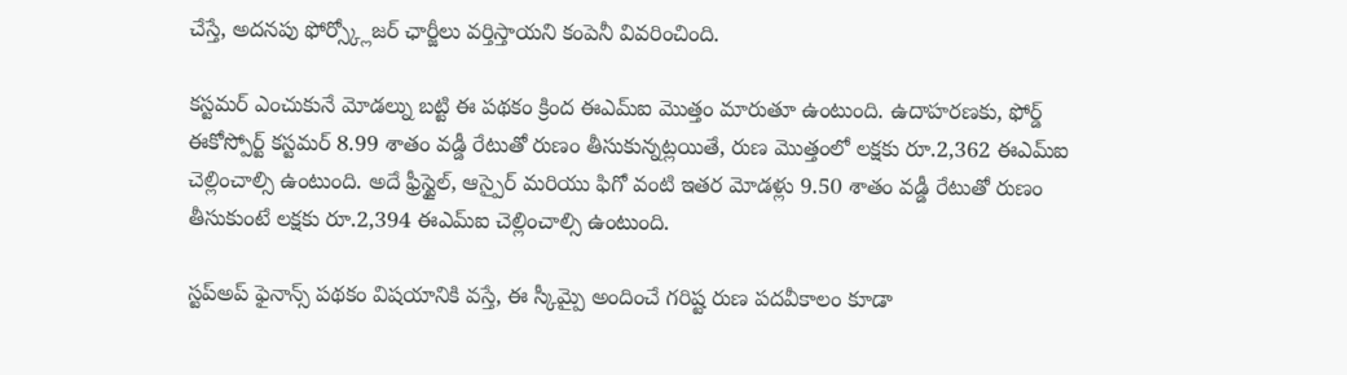చేస్తే, అదనపు ఫోర్స్క్లోజర్ ఛార్జీలు వర్తిస్తాయని కంపెనీ వివరించింది.

కస్టమర్ ఎంచుకునే మోడల్ను బట్టి ఈ పథకం క్రింద ఈఎమ్ఐ మొత్తం మారుతూ ఉంటుంది. ఉదాహరణకు, ఫోర్డ్ ఈకోస్పోర్ట్ కస్టమర్ 8.99 శాతం వడ్డీ రేటుతో రుణం తీసుకున్నట్లయితే, రుణ మొత్తంలో లక్షకు రూ.2,362 ఈఎమ్ఐ చెల్లించాల్సి ఉంటుంది. అదే ఫ్రీస్టైల్, ఆస్పైర్ మరియు ఫిగో వంటి ఇతర మోడళ్లు 9.50 శాతం వడ్డీ రేటుతో రుణం తీసుకుంటే లక్షకు రూ.2,394 ఈఎమ్ఐ చెల్లించాల్సి ఉంటుంది.

స్టప్అప్ ఫైనాన్స్ పథకం విషయానికి వస్తే, ఈ స్కీమ్పై అందించే గరిష్ట రుణ పదవీకాలం కూడా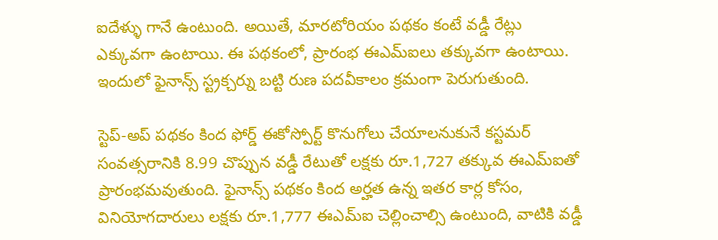ఐదేళ్ళు గానే ఉంటుంది. అయితే, మారటోరియం పథకం కంటే వడ్డీ రేట్లు ఎక్కువగా ఉంటాయి. ఈ పథకంలో, ప్రారంభ ఈఎమ్ఐలు తక్కువగా ఉంటాయి. ఇందులో ఫైనాన్స్ స్ట్రక్చర్ను బట్టి రుణ పదవీకాలం క్రమంగా పెరుగుతుంది.

స్టెప్-అప్ పథకం కింద ఫోర్డ్ ఈకోస్పోర్ట్ కొనుగోలు చేయాలనుకునే కస్టమర్ సంవత్సరానికి 8.99 చొప్పున వడ్డీ రేటుతో లక్షకు రూ.1,727 తక్కువ ఈఎమ్ఐతో ప్రారంభమవుతుంది. ఫైనాన్స్ పథకం కింద అర్హత ఉన్న ఇతర కార్ల కోసం, వినియోగదారులు లక్షకు రూ.1,777 ఈఎమ్ఐ చెల్లించాల్సి ఉంటుంది, వాటికి వడ్డీ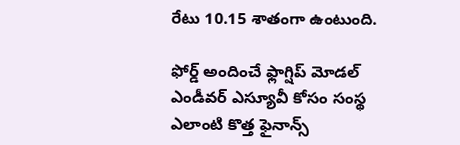రేటు 10.15 శాతంగా ఉంటుంది.

ఫోర్డ్ అందించే ఫ్లాగ్షిప్ మోడల్ ఎండీవర్ ఎస్యూవీ కోసం సంస్థ ఎలాంటి కొత్త ఫైనాన్స్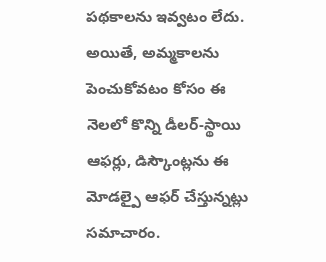పథకాలను ఇవ్వటం లేదు. అయితే, అమ్మకాలను పెంచుకోవటం కోసం ఈ నెలలో కొన్ని డీలర్-స్థాయి ఆఫర్లు, డిస్కౌంట్లను ఈ మోడల్పై ఆఫర్ చేస్తున్నట్లు సమాచారం.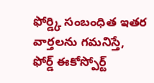ఫోర్డ్కి సంబంధిత ఇతర వార్తలను గమనిస్తే, ఫోర్డ్ ఈకోస్పోర్ట్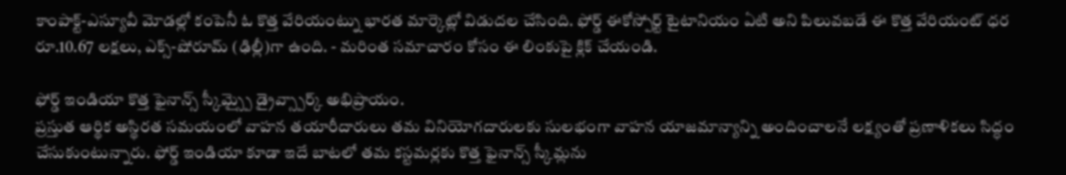కాంపాక్ట్-ఎస్యూవీ మోడల్లో కంపెనీ ఓ కొత్త వేరియంట్ను భారత మార్కెట్లో విడుదల చేసింది. ఫోర్డ్ ఈకోస్పోర్ట్ టైటానియం ఏటి అని పిలువబడే ఈ కొత్త వేరియంట్ ధర రూ.10.67 లక్షలు, ఎక్స్-షోరూమ్ (ఢిల్లీ)గా ఉంది. - మరింత సమాచారం కోసం ఈ లింకుపై క్లిక్ చేయండి.

ఫోర్డ్ ఇండియా కొత్త ఫైనాన్స్ స్కీమ్స్పై డ్రైవ్స్పార్క్ అభిప్రాయం.
ప్రస్తుత ఆర్థిక అస్థిరత సమయంలో వాహన తయారీదారులు తమ వినియోగదారులకు సులభంగా వాహన యాజమాన్యాన్ని అందించాలనే లక్ష్యంతో ప్రణాళికలు సిద్ధం చేసుకుంటున్నారు. ఫోర్డ్ ఇండియా కూడా ఇదే బాటలో తమ కస్టమర్లకు కొత్త ఫైనాన్స్ స్కీమ్లను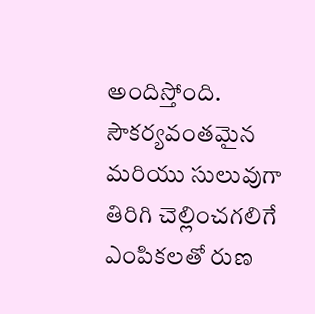అందిస్తోంది. సౌకర్యవంతమైన మరియు సులువుగా తిరిగి చెల్లించగలిగే ఎంపికలతో రుణ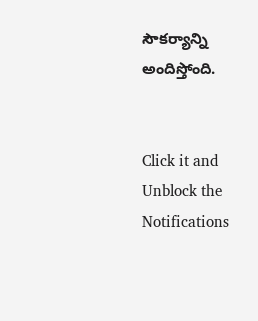సౌకర్యాన్ని అందిస్తోంది.


Click it and Unblock the Notifications